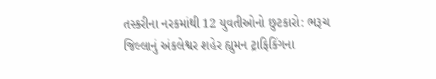તસ્કરીના નરકમાંથી 12 યુવતીઓનો છુટકારો: ભરૂચ જિલ્લાનું અંકલેશ્વર શહેર હ્યુમન ટ્રાફિકિંગના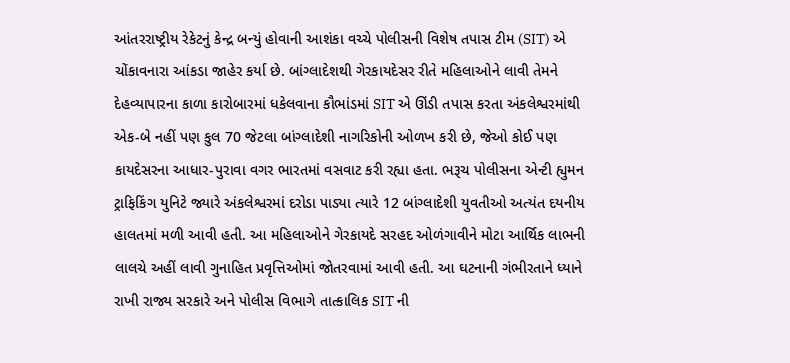આંતરરાષ્ટ્રીય રેકેટનું કેન્દ્ર બન્યું હોવાની આશંકા વચ્ચે પોલીસની વિશેષ તપાસ ટીમ (SIT) એ ચોંકાવનારા આંકડા જાહેર કર્યા છે. બાંગ્લાદેશથી ગેરકાયદેસર રીતે મહિલાઓને લાવી તેમને દેહવ્યાપારના કાળા કારોબારમાં ધકેલવાના કૌભાંડમાં SIT એ ઊંડી તપાસ કરતા અંકલેશ્વરમાંથી એક-બે નહીં પણ કુલ 70 જેટલા બાંગ્લાદેશી નાગરિકોની ઓળખ કરી છે, જેઓ કોઈ પણ કાયદેસરના આધાર-પુરાવા વગર ભારતમાં વસવાટ કરી રહ્યા હતા. ભરૂચ પોલીસના એન્ટી હ્યુમન ટ્રાફિકિંગ યુનિટે જ્યારે અંકલેશ્વરમાં દરોડા પાડ્યા ત્યારે 12 બાંગ્લાદેશી યુવતીઓ અત્યંત દયનીય હાલતમાં મળી આવી હતી. આ મહિલાઓને ગેરકાયદે સરહદ ઓળંગાવીને મોટા આર્થિક લાભની લાલચે અહીં લાવી ગુનાહિત પ્રવૃત્તિઓમાં જોતરવામાં આવી હતી. આ ઘટનાની ગંભીરતાને ધ્યાને રાખી રાજ્ય સરકારે અને પોલીસ વિભાગે તાત્કાલિક SIT ની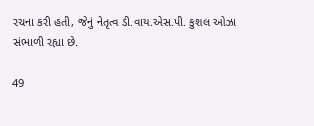રચના કરી હતી, જેનું નેતૃત્વ ડી.વાય.એસ.પી. કુશલ ઓઝા સંભાળી રહ્યા છે.

49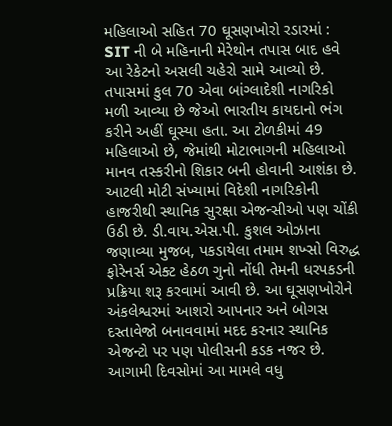મહિલાઓ સહિત 70 ઘૂસણખોરો રડારમાં : SIT ની બે મહિનાની મેરેથોન તપાસ બાદ હવે આ રેકેટનો અસલી ચહેરો સામે આવ્યો છે. તપાસમાં કુલ 70 એવા બાંગ્લાદેશી નાગરિકો મળી આવ્યા છે જેઓ ભારતીય કાયદાનો ભંગ કરીને અહીં ઘૂસ્યા હતા. આ ટોળકીમાં 49 મહિલાઓ છે, જેમાંથી મોટાભાગની મહિલાઓ માનવ તસ્કરીનો શિકાર બની હોવાની આશંકા છે. આટલી મોટી સંખ્યામાં વિદેશી નાગરિકોની હાજરીથી સ્થાનિક સુરક્ષા એજન્સીઓ પણ ચોંકી ઉઠી છે. ડી.વાય.એસ.પી. કુશલ ઓઝાના જણાવ્યા મુજબ, પકડાયેલા તમામ શખ્સો વિરુદ્ધ ફોરેનર્સ એક્ટ હેઠળ ગુનો નોંધી તેમની ધરપકડની પ્રક્રિયા શરૂ કરવામાં આવી છે. આ ઘૂસણખોરોને અંકલેશ્વરમાં આશરો આપનાર અને બોગસ દસ્તાવેજો બનાવવામાં મદદ કરનાર સ્થાનિક એજન્ટો પર પણ પોલીસની કડક નજર છે. આગામી દિવસોમાં આ મામલે વધુ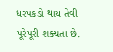ધરપકડો થાય તેવી પૂરેપૂરી શક્યતા છે.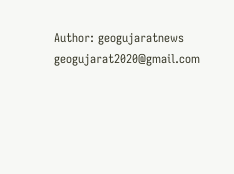Author: geogujaratnews
geogujarat2020@gmail.com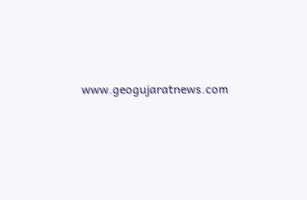www.geogujaratnews.com